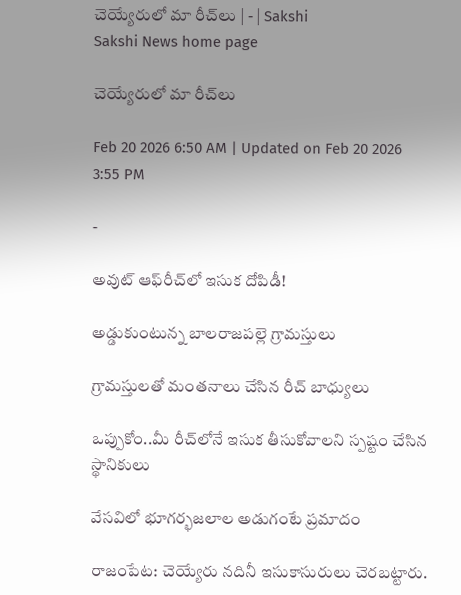చెయ్యేరులో మా రీచ్‌లు | - | Sakshi
Sakshi News home page

చెయ్యేరులో మా రీచ్‌లు

Feb 20 2026 6:50 AM | Updated on Feb 20 2026 3:55 PM

-

అవుట్‌ ఆఫ్‌రీచ్‌లో ఇసుక దోపిడీ!

అడ్డుకుంటున్న బాలరాజపల్లె గ్రామస్తులు

గ్రామస్తులతో మంతనాలు చేసిన రీచ్‌ బాధ్యులు

ఒప్పుకోం..మీ రీచ్‌లోనే ఇసుక తీసుకోవాలని స్పష్టం చేసిన స్థానికులు

వేసవిలో భూగర్భజలాల అడుగంటే ప్రమాదం

రాజంపేట: చెయ్యేరు నదినీ ఇసుకాసురులు చెరబట్టారు.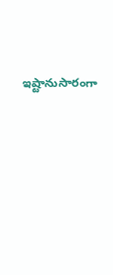ఇష్టానుసారంగా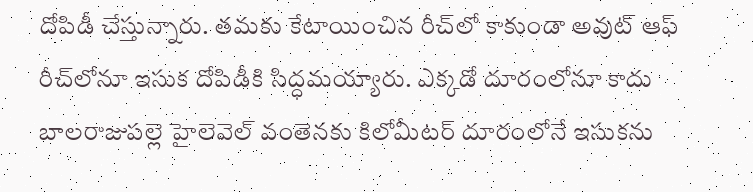దోపిడీ చేస్తున్నారు. తమకు కేటాయించిన రీచ్‌లో కాకుండా అవుట్‌ ఆఫ్‌ రీచ్‌లోనూ ఇసుక దోపిడీకి సిద్ధమయ్యారు. ఎక్కడో దూరంలోనూ కాదు బాలరాజుపల్లె హైలెవెల్‌ వంతెనకు కిలోమీటర్‌ దూరంలోనే ఇసుకను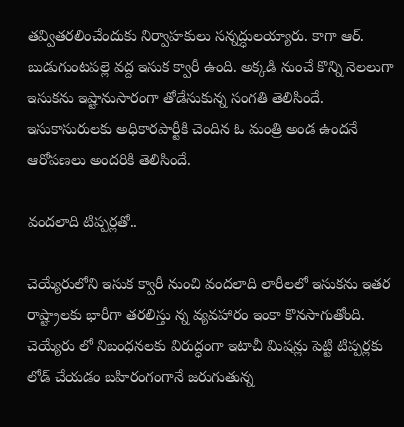తవ్వితరలించేందుకు నిర్వాహకులు సన్నద్ధులయ్యారు. కాగా ఆర్‌. బుడుగుంటపల్లె వద్ద ఇసుక క్వారీ ఉంది. అక్కడి నుంచే కొన్ని నెలలుగా ఇసుకను ఇష్టానుసారంగా తోడేసుకున్న సంగతి తెలిసిందే. ఇసుకాసురులకు అధికారపార్టీకి చెందిన ఓ మంత్రి అండ ఉందనే ఆరోపణలు అందరికి తెలిసిందే.

వందలాది టిప్పర్లతో..

చెయ్యేరులోని ఇసుక క్వారీ నుంచి వందలాది లారీలలో ఇసుకను ఇతర రాష్ట్రాలకు భారీగా తరలిస్తు న్న వ్యవహారం ఇంకా కొనసాగుతోంది. చెయ్యేరు లో నిబంధనలకు విరుద్ధంగా ఇటాచీ మిషన్లు పెట్టి టిప్పర్లకు లోడ్‌ చేయడం బహిరంగంగానే జరుగుతున్న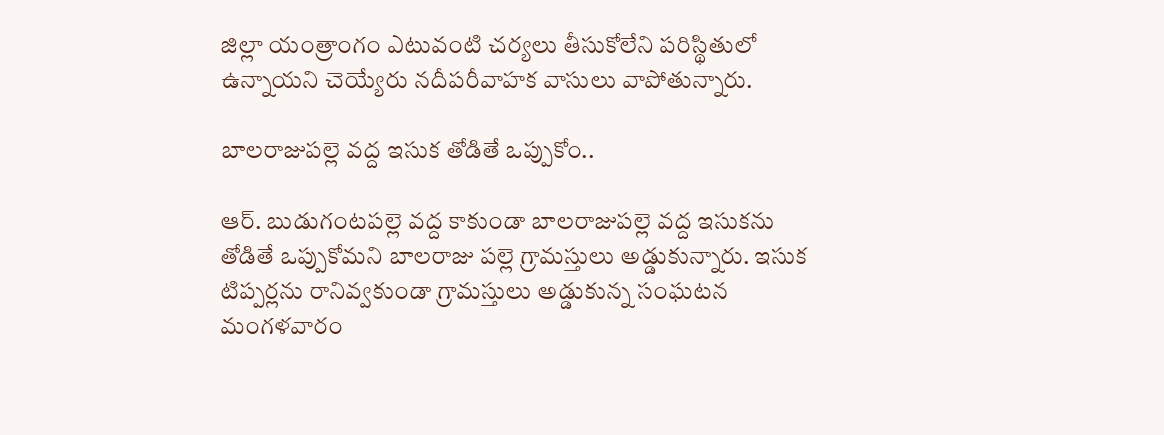జిల్లా యంత్రాంగం ఎటువంటి చర్యలు తీసుకోలేని పరిస్థితులో ఉన్నాయని చెయ్యేరు నదీపరీవాహక వాసులు వాపోతున్నారు.

బాలరాజుపల్లె వద్ద ఇసుక తోడితే ఒప్పుకోం..

ఆర్‌. బుడుగంటపల్లె వద్ద కాకుండా బాలరాజుపల్లె వద్ద ఇసుకను తోడితే ఒప్పుకోమని బాలరాజు పల్లె గ్రామస్తులు అడ్డుకున్నారు. ఇసుక టిప్పర్లను రానివ్వకుండా గ్రామస్తులు అడ్డుకున్న సంఘటన మంగళవారం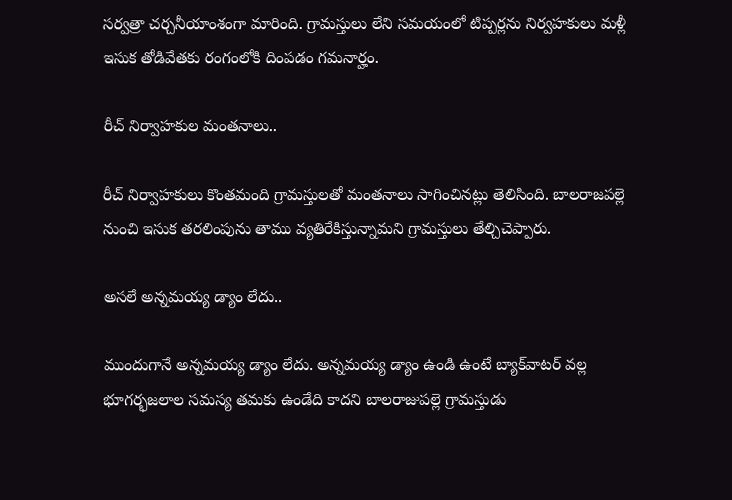సర్వత్రా చర్చనీయాంశంగా మారింది. గ్రామస్తులు లేని సమయంలో టిప్పర్లను నిర్వహకులు మళ్లీ ఇసుక తోడివేతకు రంగంలోకి దింపడం గమనార్హం.

రీచ్‌ నిర్వాహకుల మంతనాలు..

రీచ్‌ నిర్వాహకులు కొంతమంది గ్రామస్తులతో మంతనాలు సాగించినట్లు తెలిసింది. బాలరాజపల్లె నుంచి ఇసుక తరలింపును తాము వ్యతిరేకిస్తున్నామని గ్రామస్తులు తేల్చిచెప్పారు.

అసలే అన్నమయ్య డ్యాం లేదు..

ముందుగానే అన్నమయ్య డ్యాం లేదు. అన్నమయ్య డ్యాం ఉండి ఉంటే బ్యాక్‌వాటర్‌ వల్ల భూగర్భజలాల సమస్య తమకు ఉండేది కాదని బాలరాజుపల్లె గ్రామస్తుడు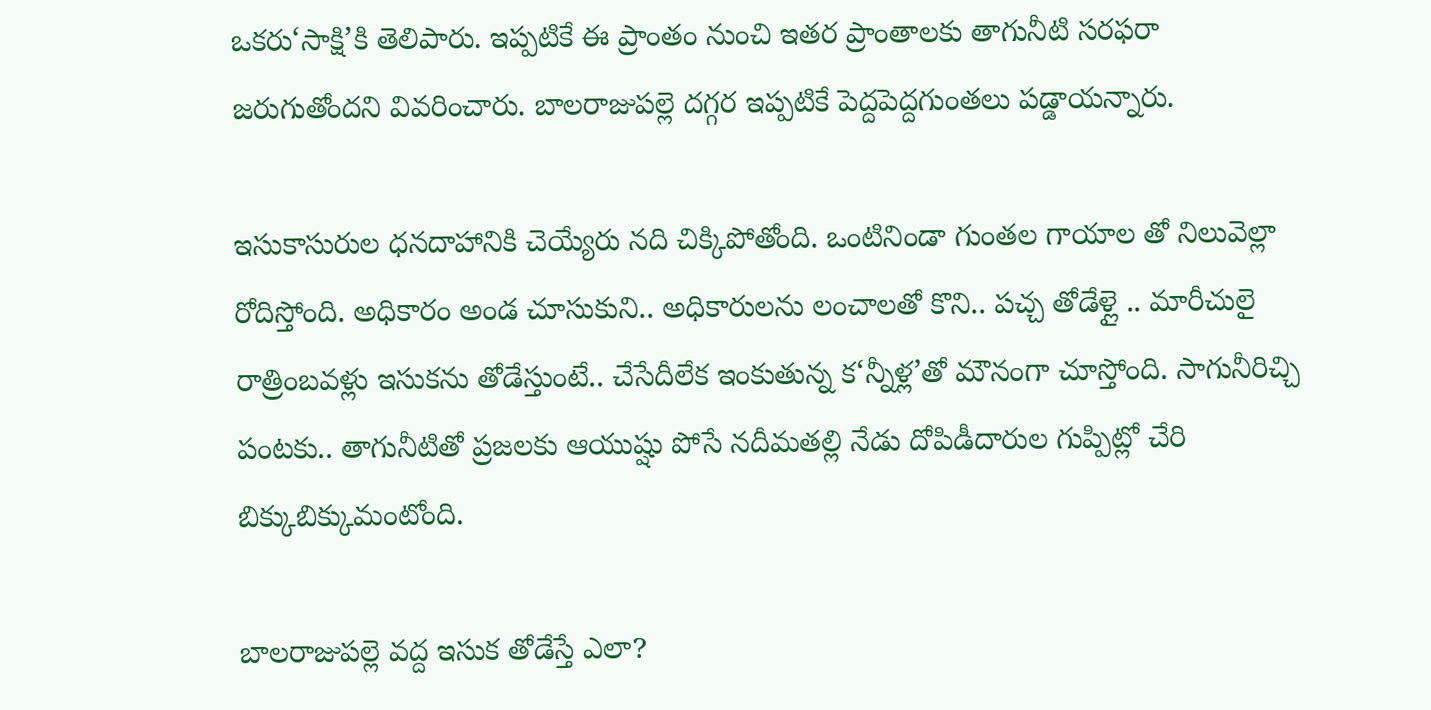ఒకరు‘సాక్షి’కి తెలిపారు. ఇప్పటికే ఈ ప్రాంతం నుంచి ఇతర ప్రాంతాలకు తాగునీటి సరఫరా జరుగుతోందని వివరించారు. బాలరాజుపల్లె దగ్గర ఇప్పటికే పెద్దపెద్దగుంతలు పడ్డాయన్నారు.

ఇసుకాసురుల ధనదాహానికి చెయ్యేరు నది చిక్కిపోతోంది. ఒంటినిండా గుంతల గాయాల తో నిలువెల్లా రోదిస్తోంది. అధికారం అండ చూసుకుని.. అధికారులను లంచాలతో కొని.. పచ్చ తోడేళ్లై .. మారీచులై రాత్రింబవళ్లు ఇసుకను తోడేస్తుంటే.. చేసేదీలేక ఇంకుతున్న క‘న్నీళ్ల’తో మౌనంగా చూస్తోంది. సాగునీరిచ్చి పంటకు.. తాగునీటితో ప్రజలకు ఆయుష్షు పోసే నదీమతల్లి నేడు దోపిడీదారుల గుప్పిట్లో చేరి బిక్కుబిక్కుమంటోంది.

బాలరాజుపల్లె వద్ద ఇసుక తోడేస్తే ఎలా?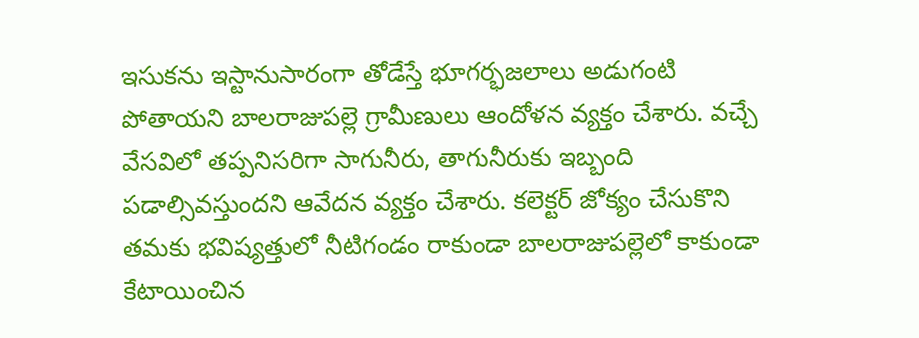ఇసుకను ఇస్టానుసారంగా తోడేస్తే భూగర్భజలాలు అడుగంటి పోతాయని బాలరాజుపల్లె గ్రామీణులు ఆందోళన వ్యక్తం చేశారు. వచ్చే వేసవిలో తప్పనిసరిగా సాగునీరు, తాగునీరుకు ఇబ్బంది పడాల్సివస్తుందని ఆవేదన వ్యక్తం చేశారు. కలెక్టర్‌ జోక్యం చేసుకొని తమకు భవిష్యత్తులో నీటిగండం రాకుండా బాలరాజుపల్లెలో కాకుండా కేటాయించిన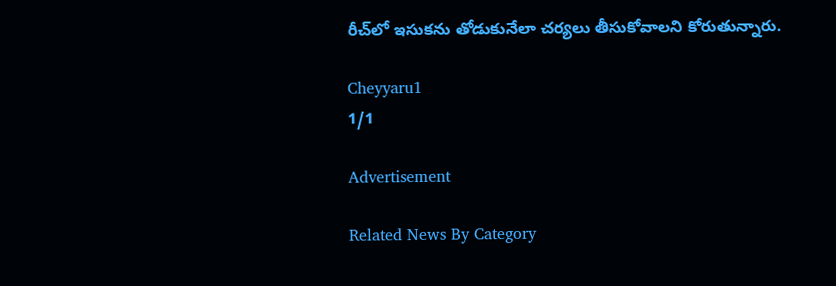రీచ్‌లో ఇసుకను తోడుకునేలా చర్యలు తీసుకోవాలని కోరుతున్నారు.

Cheyyaru1
1/1

Advertisement

Related News By Category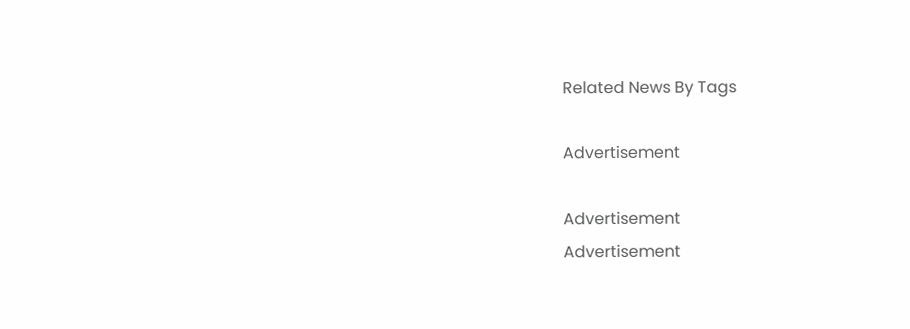Related News By Tags

Advertisement

Advertisement
Advertisement